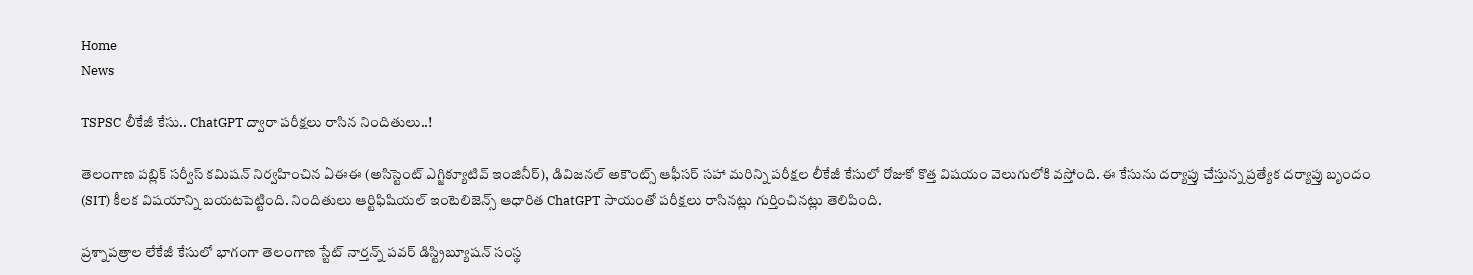Home
News

TSPSC లీకేజీ కేసు.. ChatGPT ద్వారా పరీక్షలు రాసిన నిందితులు..!

తెలంగాణ పబ్లిక్‌ సర్వీస్ కమిషన్‌ నిర్వహించిన ఏఈఈ (అసిస్టెంట్‌ ఎగ్జిక్యూటివ్‌ ఇంజినీర్‌), డివిజనల్‌ అకౌంట్స్‌ ఆఫీసర్‌ సహా మరిన్ని పరీక్షల లీకేజీ కేసులో రోజుకో కొత్త విషయం వెలుగులోకి వస్తోంది. ఈ కేసును దర్యాప్తు చేస్తున్న ప్రత్యేక దర్యాప్తు బృందం (SIT) కీలక విషయాన్ని బయటపెట్టింది. నిందితులు ఆర్టిఫిషియల్ ఇంటెలిజెన్స్‌ ఆధారిత ChatGPT సాయంతో పరీక్షలు రాసినట్లు గుర్తించినట్లు తెలిపింది.

ప్రశ్నాపత్రాల లేకేజీ కేసులో భాగంగా తెలంగాణ స్టేట్‌ నార్తన్న్ పవర్‌ డిస్ట్రిబ్యూషన్‌ సంస్థ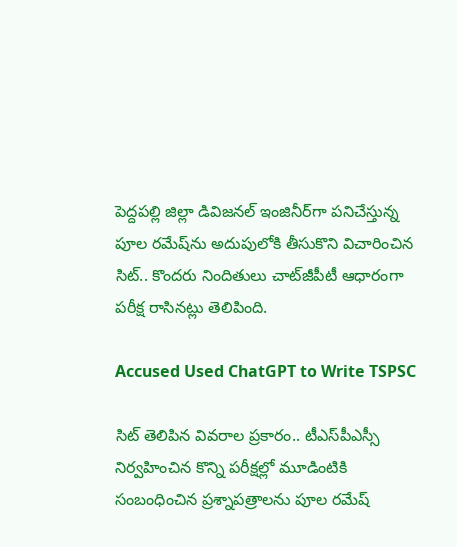పెద్దపల్లి జిల్లా డివిజనల్‌ ఇంజినీర్‌గా పనిచేస్తున్న పూల రమేష్‌ను అదుపులోకి తీసుకొని విచారించిన సిట్‌.. కొందరు నిందితులు చాట్‌జీపీటీ ఆధారంగా పరీక్ష రాసినట్లు తెలిపింది.

Accused Used ChatGPT to Write TSPSC

సిట్‌ తెలిపిన వివరాల ప్రకారం.. టీఎస్‌పీఎస్సీ నిర్వహించిన కొన్ని పరీక్షల్లో మూడింటికి సంబంధించిన ప్రశ్నాపత్రాలను పూల రమేష్‌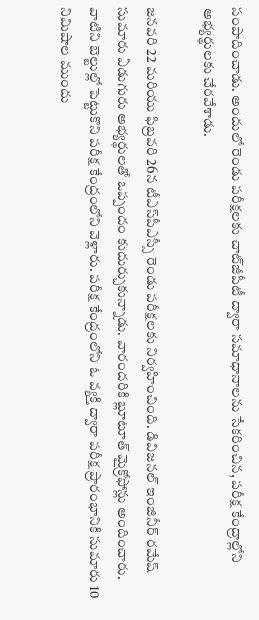సంపాదించాడు. అందులో రెండు పరీక్షలకు చాట్‌జీపీటీ ద్వారా సమాధానాలను సేకరించిన, పరీక్ష కేంద్రా‌ల్లోని అభ్యర్థులకు చేరవేశాడు.

జనవరి 22 మరియు ఫిబ్రవరి 26న టీఎస్‌పీఎస్సీ రెండు పరీక్షలకు నిర్వహించింది. డివిజనల్‌ ఇంజినీర్‌ రమేష్‌ సుమారు ఏడుగురు అభ్యర్థులతో ఒప్పందం కుదుర్చుకున్నాడు. వారందరికి బ్లూటూత్‌ మైక్రోఫోన్లు అందించారు. వాటిని బెల్టుల్లో పెట్టుకొని పరీక్ష కేంద్రంలోని వెళ్లారు. పరీక్ష కేంద్రంలోని ఓ వ్యక్తి ద్వారా పరీక్ష ప్రారంభానికి సుమారు 10 నిమిషాల ముందు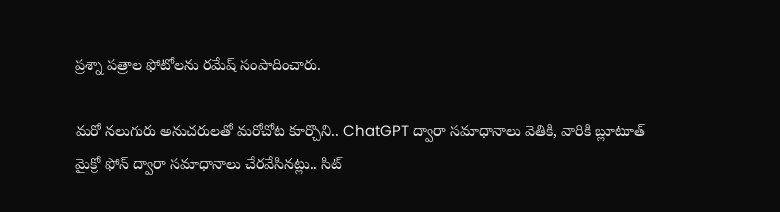ప్రశ్నా పత్రాల ఫోటోలను రమేష్‌ సంపాదించారు.

మరో నలుగురు అనుచరులతో మరోచోట కూర్చొని.. ChatGPT ద్వారా సమాధానాలు వెతికి, వారికి బ్లూటూత్‌ మైక్రో ఫోన్‌ ద్వారా సమాధానాలు చేరవేసినట్లు.. సిట్‌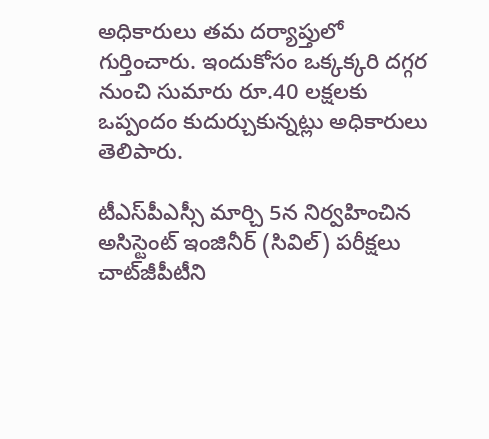అధికారులు తమ దర్యాప్తులో గుర్తించారు. ఇందుకోసం ఒక్కక్కరి దగ్గర నుంచి సుమారు రూ.40 లక్షలకు ఒప్పందం కుదుర్చుకున్నట్లు అధికారులు తెలిపారు.

టీఎస్‌పీఎస్సీ మార్చి 5న నిర్వహించిన అసిస్టెంట్‌ ఇంజినీర్‌ (సివిల్‌) పరీక్షలు చాట్‌జీపీటీని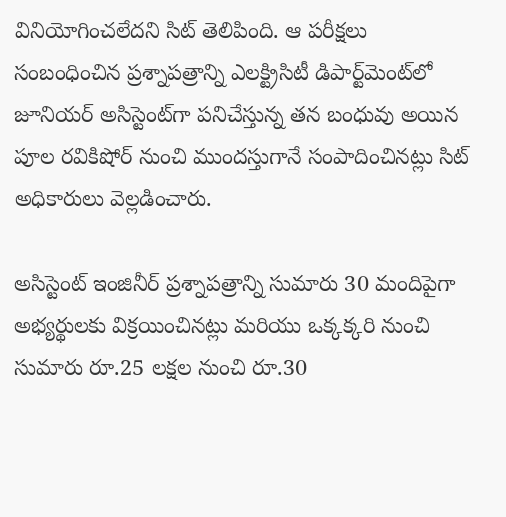వినియోగించలేదని సిట్‌ తెలిపింది. ఆ పరీక్షలు సంబంధించిన ప్రశ్నాపత్రాన్ని ఎలక్ట్రిసిటీ డిపార్ట్‌మెంట్‌లో జూనియర్‌ అసిస్టెంట్‌గా పనిచేస్తున్న తన బంధువు అయిన పూల రవికిషోర్‌ నుంచి ముందస్తుగానే సంపాదించినట్లు సిట్‌ అధికారులు వెల్లడించారు.

అసిస్టెంట్‌ ఇంజినీర్‌ ప్రశ్నాపత్రాన్ని సుమారు 30 మందిపైగా అభ్యర్థులకు విక్రయించినట్లు మరియు ఒక్కక్కరి నుంచి సుమారు రూ.25 లక్షల నుంచి రూ.30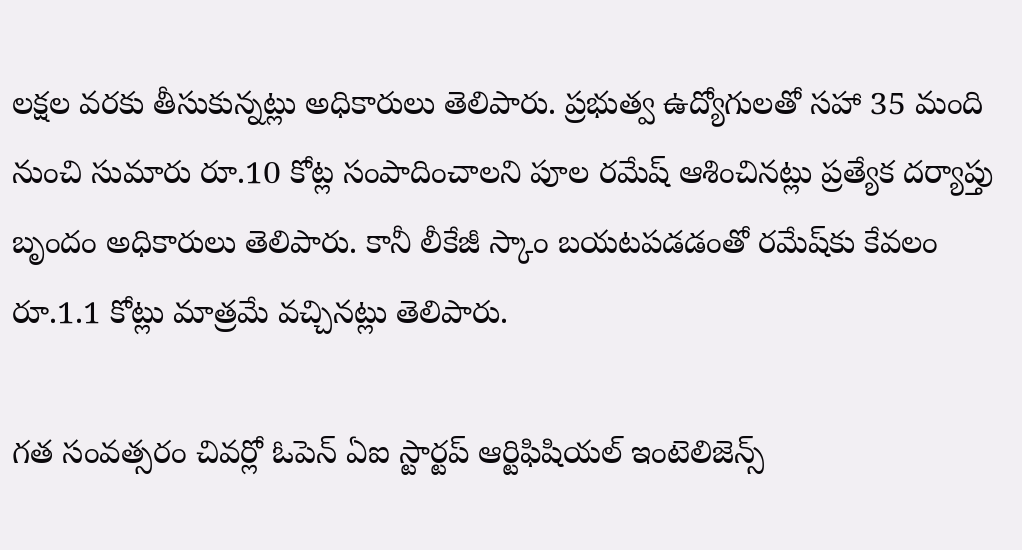లక్షల వరకు తీసుకున్నట్లు అధికారులు తెలిపారు. ప్రభుత్వ ఉద్యోగులతో సహా 35 మంది నుంచి సుమారు రూ.10 కోట్ల సంపాదించాలని పూల రమేష్‌ ఆశించినట్లు ప్రత్యేక దర్యాప్తు బృందం అధికారులు తెలిపారు. కానీ లీకేజీ స్కాం బయటపడడంతో రమే‌ష్‌కు కేవలం రూ.1.1 కోట్లు మాత్రమే వచ్చినట్లు తెలిపారు.

గత సంవత్సరం చివర్లో ఓపెన్‌ ఏఐ స్టార్టప్‌ ఆర్టిఫిషియల్‌ ఇంటెలిజెన్స్‌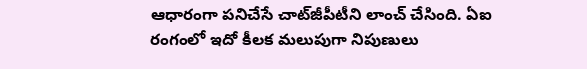ఆధారంగా పనిచేసే చాట్‌జీపీటీని లాంచ్‌ చేసింది. ఏఐ రంగంలో ఇదో కీలక మలుపుగా నిపుణులు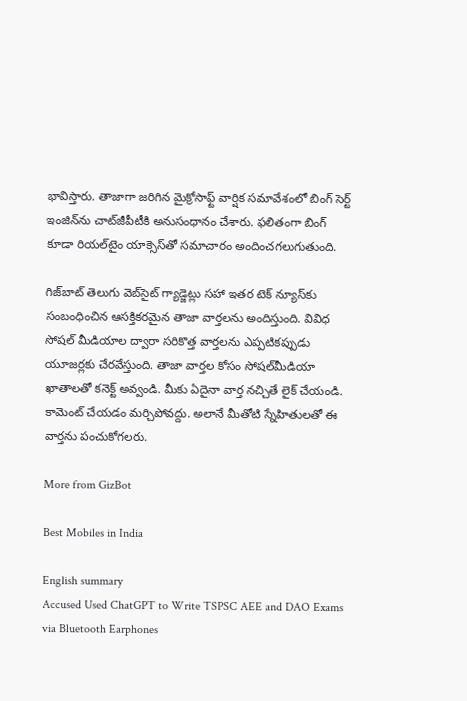భావిస్తారు. తాజాగా జరిగిన మైక్రోసాఫ్ట్‌ వార్షిక సమావేశంలో బింగ్‌ సెర్ట్‌ ఇంజిన్‌ను చాట్‌జీపీటీకి అనుసంధానం చేశారు. ఫలితంగా బింగ్ కూడా రియల్‌టైం యాక్సెస్‌తో సమాచారం అందించగలుగుతుంది.

గిజ్‌బాట్‌ తెలుగు వెబ్‌సైట్ గ్యాడ్జెట్లు సహా ఇతర టెక్‌ న్యూస్‌కు సంబంధించిన ఆసక్తికరమైన తాజా వార్తలను అందిస్తుంది. వివిధ సోషల్ మీడియాల ద్వారా సరికొత్త వార్తలను ఎప్పటికప్పుడు యూజర్లకు చేరవేస్తుంది. తాజా వార్తల కోసం సోషల్‌మీడియా ఖాతాలతో కనెక్ట్ అవ్వండి. మీకు ఏదైనా వార్త నచ్చితే లైక్ చేయండి. కామెంట్ చేయడం మర్చిపోవద్దు. అలానే మీతోటి స్నేహితులతో ఈ వార్తను పంచుకోగలరు.

More from GizBot

Best Mobiles in India

English summary
Accused Used ChatGPT to Write TSPSC AEE and DAO Exams via Bluetooth Earphones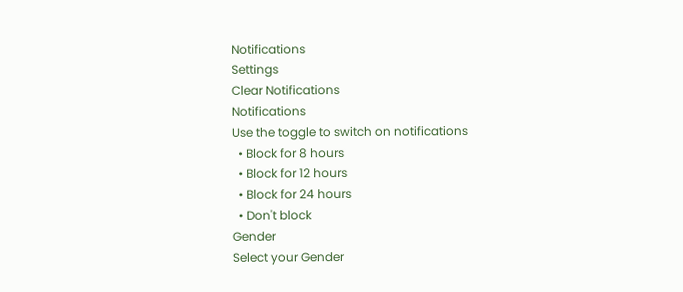Notifications
Settings
Clear Notifications
Notifications
Use the toggle to switch on notifications
  • Block for 8 hours
  • Block for 12 hours
  • Block for 24 hours
  • Don't block
Gender
Select your Gender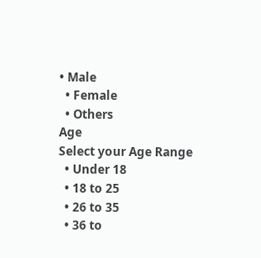• Male
  • Female
  • Others
Age
Select your Age Range
  • Under 18
  • 18 to 25
  • 26 to 35
  • 36 to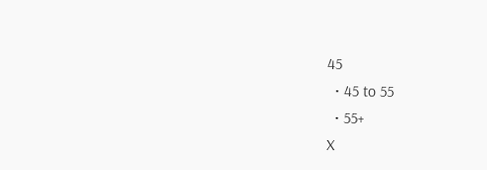45
  • 45 to 55
  • 55+
X